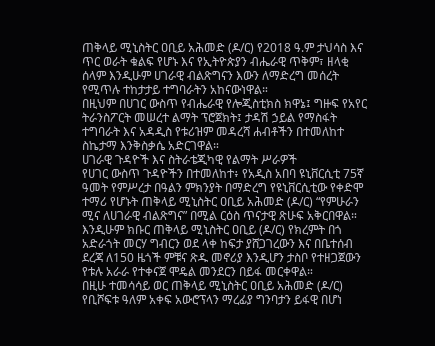ጠቅላይ ሚኒስትር ዐቢይ አሕመድ (ዶ/ር) የ2018 ዓ.ም ታህሳስ እና ጥር ወራት ቁልፍ የሆኑ እና የኢትዮጵያን ብሔራዊ ጥቅም፣ ዘላቂ ሰላም እንዲሁም ሀገራዊ ብልጽግናን እውን ለማድረግ መሰረት የሚጥሉ ተከታታይ ተግባራትን አከናውነዋል።
በዚህም በሀገር ውስጥ የብሔራዊ የሎጂስቲክስ ክዋኔ፤ ግዙፍ የአየር ትራንስፖርት መሠረተ ልማት ፕሮጀክት፤ ታዳሽ ኃይል የማስፋት ተግባራት እና አዳዲስ የቱሪዝም መዳረሻ ሐብቶችን በተመለከተ ስኬታማ እንቅስቃሴ አድርገዋል።
ሀገራዊ ጉዳዮች እና ስትራቴጂካዊ የልማት ሥራዎች
የሀገር ውስጥ ጉዳዮችን በተመለከተ፥ የአዲስ አበባ ዩኒቨርሲቲ 75ኛ ዓመት የምሥረታ በዓልን ምክንያት በማድረግ የዩኒቨርሲቲው የቀድሞ ተማሪ የሆኑት ጠቅላይ ሚኒስትር ዐቢይ አሕመድ (ዶ/ር) “የምሁራን ሚና ለሀገራዊ ብልጽግና” በሚል ርዕስ ጥናታዊ ጽሁፍ አቅርበዋል።
እንዲሁም ክቡር ጠቅላይ ሚኒስትር ዐቢይ (ዶ/ር) የክረምት በጎ አድራጎት መርሃ ግብርን ወደ ላቀ ከፍታ ያሸጋገረውን እና በቤተሰብ ደረጃ ለ150 ዜጎች ምቹና ጽዱ መኖሪያ እንዲሆን ታስቦ የተዘጋጀውን የቱሉ አራራ የተቀናጀ ሞዴል መንደርን በይፋ መርቀዋል።
በዚሁ ተመሳሳይ ወር ጠቅላይ ሚኒስትር ዐቢይ አሕመድ (ዶ/ር) የቢሾፍቱ ዓለም አቀፍ አውሮፕላን ማረፊያ ግንባታን ይፋዊ በሆነ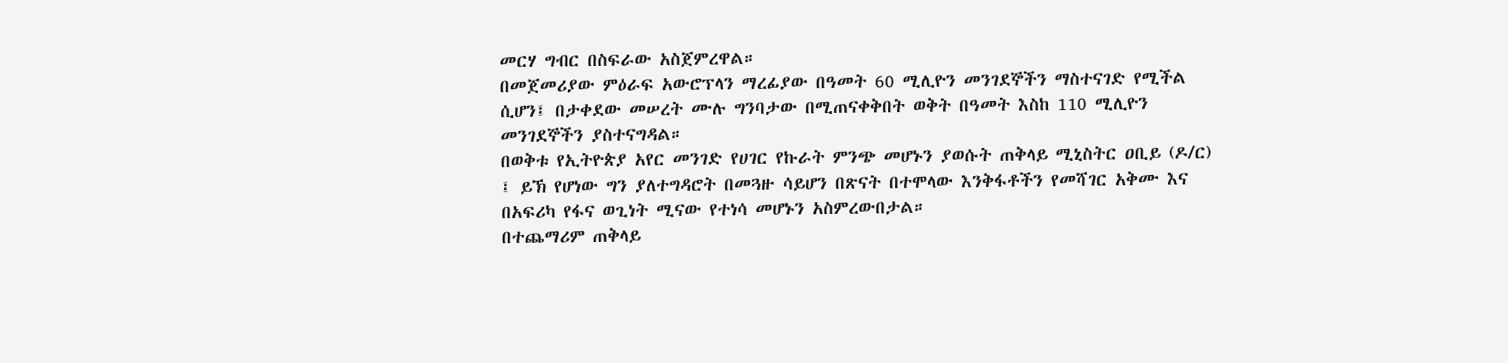መርሃ ግብር በስፍራው አስጀምረዋል።
በመጀመሪያው ምዕራፍ አውሮፕላን ማረፊያው በዓመት 60 ሚሊዮን መንገደኞችን ማስተናገድ የሚችል ሲሆን፤ በታቀደው መሠረት ሙሉ ግንባታው በሚጠናቀቅበት ወቅት በዓመት እስከ 110 ሚሊዮን መንገደኞችን ያስተናግዳል።
በወቅቱ የኢትዮጵያ አየር መንገድ የሀገር የኩራት ምንጭ መሆኑን ያወሱት ጠቅላይ ሚኒስትር ዐቢይ (ዶ/ር) ፤ ይኽ የሆነው ግን ያለተግዳሮት በመጓዙ ሳይሆን በጽናት በተሞላው እንቅፋቶችን የመሻገር አቅሙ እና በአፍሪካ የፋና ወጊነት ሚናው የተነሳ መሆኑን አስምረውበታል።
በተጨማሪም ጠቅላይ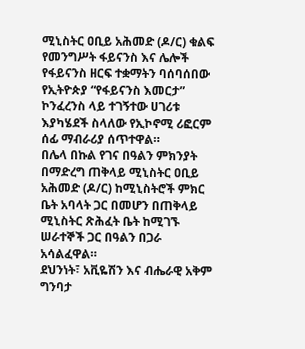ሚኒስትር ዐቢይ አሕመድ (ዶ/ር) ቁልፍ የመንግሥት ፋይናንስ እና ሌሎች የፋይናንስ ዘርፍ ተቋማትን ባሰባሰበው የኢትዮጵያ “የፋይናንስ እመርታ” ኮንፈረንስ ላይ ተገኝተው ሀገሪቱ እያካሄደች ስላለው የኢኮኖሚ ሪፎርም ሰፊ ማብራሪያ ሰጥተዋል።
በሌላ በኩል የገና በዓልን ምክንያት በማድረግ ጠቅላይ ሚኒስትር ዐቢይ አሕመድ (ዶ/ር) ከሚኒስትሮች ምክር ቤት አባላት ጋር በመሆን በጠቅላይ ሚኒስትር ጽሕፈት ቤት ከሚገኙ ሠራተኞች ጋር በዓልን በጋራ አሳልፈዋል።
ደህንነት፣ አቪዬሽን እና ብሔራዊ አቅም ግንባታ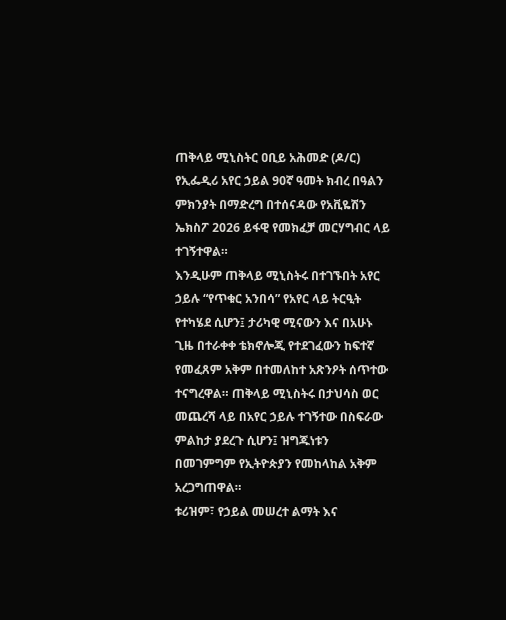ጠቅላይ ሚኒስትር ዐቢይ አሕመድ (ዶ/ር) የኢፌዲሪ አየር ኃይል 90ኛ ዓመት ክብረ በዓልን ምክንያት በማድረግ በተሰናዳው የአቪዬሽን ኤክስፖ 2026 ይፋዊ የመክፈቻ መርሃግብር ላይ ተገኝተዋል።
እንዲሁም ጠቅላይ ሚኒስትሩ በተገኙበት አየር ኃይሉ “የጥቁር አንበሳ” የአየር ላይ ትርዒት የተካሄደ ሲሆን፤ ታሪካዊ ሚናውን እና በአሁኑ ጊዜ በተራቀቀ ቴክኖሎጂ የተደገፈውን ከፍተኛ የመፈጸም አቅም በተመለከተ አጽንዖት ሰጥተው ተናግረዋል። ጠቅላይ ሚኒስትሩ በታህሳስ ወር መጨረሻ ላይ በአየር ኃይሉ ተገኝተው በስፍራው ምልከታ ያደረጉ ሲሆን፤ ዝግጁነቱን በመገምግም የኢትዮጵያን የመከላከል አቅም አረጋግጠዋል።
ቱሪዝም፣ የኃይል መሠረተ ልማት እና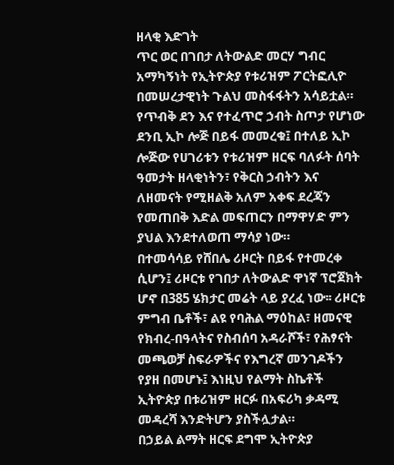ዘላቂ እድገት
ጥር ወር በገበታ ለትውልድ መርሃ ግብር አማካኝነት የኢትዮጵያ የቱሪዝም ፖርትፎሊዮ በመሠረታዊነት ጉልህ መስፋፋትን አሳይቷል።
የጥብቅ ደን እና የተፈጥሮ ኃብት ስጦታ የሆነው ደንቢ ኢኮ ሎጅ በይፋ መመረቁ፤ በተለይ ኢኮ ሎጅው የሀገሪቱን የቱሪዝም ዘርፍ ባለፉት ሰባት ዓመታት ዘላቂነትን፣ የቅርስ ኃብትን እና ለዘመናት የሚዘልቅ አለም አቀፍ ደረጃን የመጠበቅ እድል መፍጠርን በማዋሃድ ምን ያህል እንደተለወጠ ማሳያ ነው።
በተመሳሳይ የሸበሌ ሪዞርት በይፋ የተመረቀ ሲሆን፤ ሪዞርቱ የገበታ ለትውልድ ዋነኛ ፕሮጀክት ሆኖ በ385 ሄክታር መሬት ላይ ያረፈ ነው፡፡ ሪዞርቱ ምግብ ቤቶች፣ ልዩ የባሕል ማዕከል፣ ዘመናዊ የክብረ-በዓላትና የስብሰባ አዳራሾች፣ የሕፃናት መጫወቻ ስፍራዎችና የእግረኛ መንገዶችን የያዘ በመሆኑ፤ እነዚህ የልማት ስኬቶች ኢትዮጵያ በቱሪዝም ዘርፉ በአፍሪካ ቃዳሚ መዳረሻ እንድትሆን ያስችሏታል።
በኃይል ልማት ዘርፍ ደግሞ ኢትዮጵያ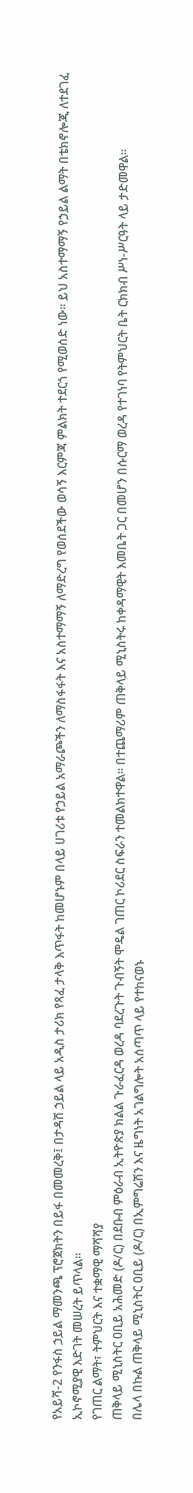የአይሻ-2 የንፋስ ኃይል ማመንጫ ፕሮጀክትን በይፋ በመመረቅ፤ በታዳሽ ኃይል ላይ አዲስ ታሪክ የጻፈ ታላቅ እጥፋት ከመሆኑም በላይ ሀገሪቱ የኃይል አማራጮችን ለማስፋፋት እና አስተማማኝ ለማድረግ የወሰደችው ወሳኝ እርምጃ ምልክት ተደርጎ የሚወሰድ ነው። ይህ አስተማማኝ የኃይል ልማት በቴክኖሎጂ ለተደገፈ ኢኮኖሚያዊ እድገት መሠረት ይጥላል።
የገጠር ልማት፣ ትምህርት እና ተቋማዊ ማሻሻያ
ጠቅላይ ሚኒስትር ዐቢይ አሕመድ (ዶ/ር) በደቡብ ምዕራብ ኢትዮጵያ ክልል ጉራፈርዳ ወረዳ ባደረጉት ጉብኝት ሞዴል ገጠር ኮሪደር ስፍራን ተመልክተዋል። በተጨማሪም ጠቅላይ ሚኒስትሩ ከቀዳማዊት እመቤት ጋር በመሆን በሱርማ ወረዳ የተገነባ የትምህርት ቤት ርክክብ ሥነ-ሥርዓት ላይ ታድመዋል።
በሌላ በኩል ጠቅላይ ሚኒስትር ዐቢይ (ዶ/ር) በኢምግሬሽን እና ዜግነት አገልግሎት አሰጣጥ ላይ የተከናወኑ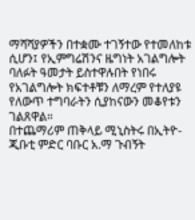ማሻሻያዎችን በተቋሙ ተገኝተው የተመለከቱ ሲሆን፤ የኢምግሬሽንና ዜግነት አገልግሎት ባለፉት ዓመታት ይስተዋሉበት የነበሩ የአገልግሎት ክፍተቶቹን ለማረም የተለያዩ የለውጥ ተግባራትን ሲያከናውን መቆየቱን ገልጸዋል።
በተጨማሪም ጠቅላይ ሚኒስትሩ በኢትዮ- ጂቡቲ ምድር ባቡር አ.ማ ጉብኝት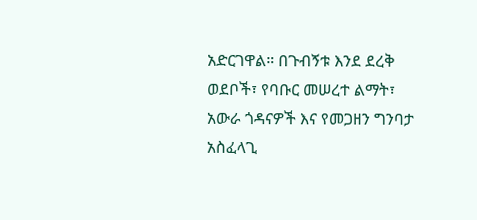አድርገዋል። በጉብኝቱ እንደ ደረቅ ወደቦች፣ የባቡር መሠረተ ልማት፣ አውራ ጎዳናዎች እና የመጋዘን ግንባታ አስፈላጊ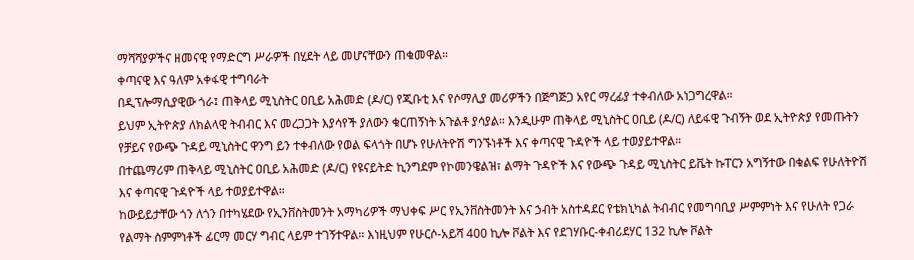ማሻሻያዎችና ዘመናዊ የማድርግ ሥራዎች በሂደት ላይ መሆናቸውን ጠቁመዋል።
ቀጣናዊ እና ዓለም አቀፋዊ ተግባራት
በዲፕሎማሲያዊው ጎራ፤ ጠቅላይ ሚኒስትር ዐቢይ አሕመድ (ዶ/ር) የጂቡቲ እና የሶማሊያ መሪዎችን በጅግጅጋ አየር ማረፊያ ተቀብለው አነጋግረዋል።
ይህም ኢትዮጵያ ለክልላዊ ትብብር እና መረጋጋት እያሳየች ያለውን ቁርጠኝነት አጉልቶ ያሳያል። እንዲሁም ጠቅላይ ሚኒስትር ዐቢይ (ዶ/ር) ለይፋዊ ጉብኝት ወደ ኢትዮጵያ የመጡትን የቻይና የውጭ ጉዳይ ሚኒስትር ዋንግ ይን ተቀብለው የወል ፍላጎት በሆኑ የሁለትዮሽ ግንኙነቶች እና ቀጣናዊ ጉዳዮች ላይ ተወያይተዋል።
በተጨማሪም ጠቅላይ ሚኒስትር ዐቢይ አሕመድ (ዶ/ር) የዩናይትድ ኪንግደም የኮመንዌልዝ፣ ልማት ጉዳዮች እና የውጭ ጉዳይ ሚኒስትር ይቬት ኩፐርን አግኝተው በቁልፍ የሁለትዮሽ እና ቀጣናዊ ጉዳዮች ላይ ተወያይተዋል።
ከውይይታቸው ጎን ለጎን በተካሄደው የኢንቨስትመንት አማካሪዎች ማህቀፍ ሥር የኢንቨስትመንት እና ኃብት አስተዳደር የቴክኒካል ትብብር የመግባቢያ ሥምምነት እና የሁለት የጋራ የልማት ስምምነቶች ፊርማ መርሃ ግብር ላይም ተገኝተዋል። እነዚህም የሁርሶ-አይሻ 400 ኪሎ ቮልት እና የደገሃቡር-ቀብሪደሃር 132 ኪሎ ቮልት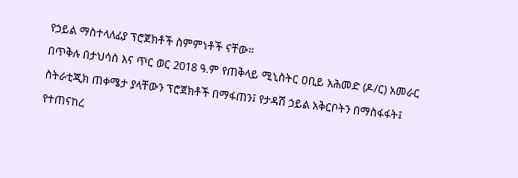የኃይል ማስተላለፊያ ፕሮጀክቶች ስምምነቶች ናቸው።
በጥቅሉ በታህሳስ እና ጥር ወር 2018 ዓ.ም የጠቅላይ ሚኒስትር ዐቢይ አሕመድ (ዶ/ር) አመራር ስትራቲጂክ ጠቀሜታ ያላቸውን ፕሮጀክቶች በማፋጠን፤ የታዳሽ ኃይል አቅርቦትን በማስፋፋት፤ የተጠናከረ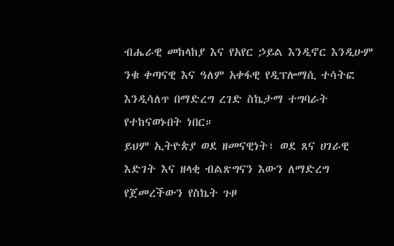ብሔራዊ መከላከያ እና የአየር ኃይል እንዲኖር እንዲሁም ንቁ ቀጣናዊ እና ዓለም አቀፋዊ የዲፕሎማሲ ተሳትፎ እንዲሳለጥ በማድረግ ረገድ ስኬታማ ተግባራት የተከናወኑበት ነበር።
ይህም ኢትዮጵያ ወደ ዘመናዊነት፣ ወደ ጸና ሀገራዊ እድገት እና ዘላቂ ብልጽግናን እውን ለማድረግ የጀመረችውን የስኬት ጉዞ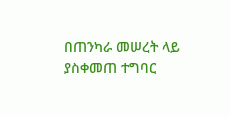በጠንካራ መሠረት ላይ ያስቀመጠ ተግባር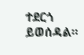ተደርጎ ይወሰዳል።